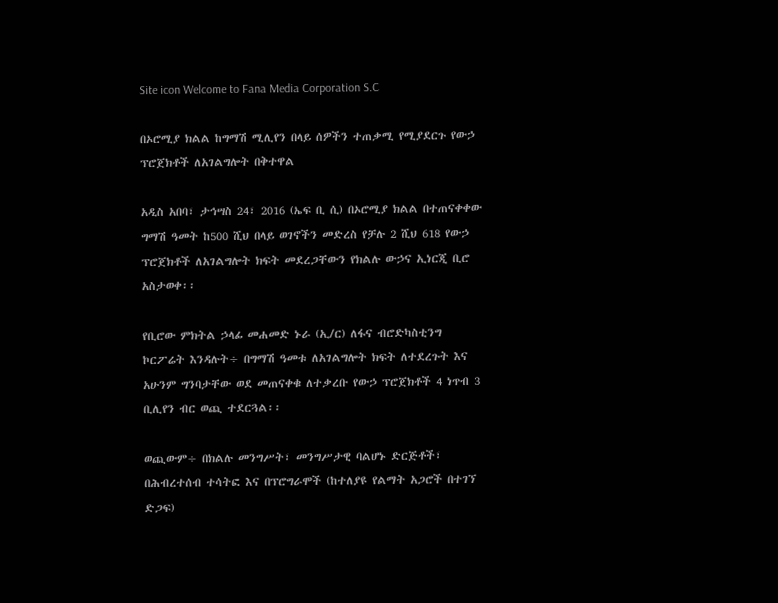Site icon Welcome to Fana Media Corporation S.C

በኦሮሚያ ክልል ከግማሽ ሚሊየን በላይ ሰዎችን ተጠቃሚ የሚያደርጉ የውኃ ፕሮጀክቶች ለአገልግሎት በቅተዋል

አዲስ አበባ፣ ታኅሣስ 24፣ 2016 (ኤፍ ቢ ሲ) በኦሮሚያ ክልል በተጠናቀቀው ግማሽ ዓመት ከ500 ሺህ በላይ ወገኖችን መድረስ የቻሉ 2 ሺህ 618 የውኃ ፕሮጀክቶች ለአገልግሎት ክፍት መደረጋቸውን የክልሉ ውኃና ኢነርጂ ቢሮ አስታወቀ፡፡

የቢሮው ምክትል ኃላፊ መሐመድ ኑራ (ኢ/ር) ለፋና ብሮድካስቲንግ ኮርፖሬት እንዳሉት÷ በግማሽ ዓመቱ ለአገልግሎት ክፍት ለተደረጉት እና አሁንም ግንባታቸው ወደ መጠናቀቁ ለተቃረቡ የውኃ ፕሮጀክቶች 4 ነጥብ 3 ቢሊየን ብር ወጪ ተደርጓል፡፡

ወጪውም÷ በክልሉ መንግሥት፣ መንግሥታዊ ባልሆኑ ድርጅቶች፣ በሕብረተሰብ ተሳትፎ እና በፕሮግራሞች (ከተለያዩ የልማት አጋሮች በተገኘ ድጋፍ)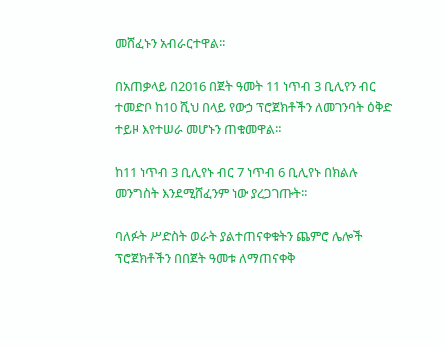መሸፈኑን አብራርተዋል፡፡

በአጠቃላይ በ2016 በጀት ዓመት 11 ነጥብ 3 ቢሊየን ብር ተመድቦ ከ10 ሺህ በላይ የውኃ ፕሮጀክቶችን ለመገንባት ዕቅድ ተይዞ እየተሠራ መሆኑን ጠቁመዋል።

ከ11 ነጥብ 3 ቢሊየኑ ብር 7 ነጥብ 6 ቢሊየኑ በክልሉ መንግስት እንደሚሸፈንም ነው ያረጋገጡት፡፡

ባለፉት ሥድስት ወራት ያልተጠናቀቁትን ጨምሮ ሌሎች ፕሮጀክቶችን በበጀት ዓመቱ ለማጠናቀቅ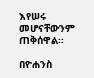እየሠሩ መሆናቸውንም ጠቅሰዋል፡፡

በዮሐንስ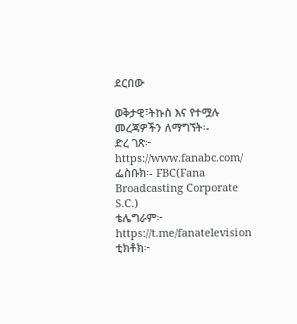ደርበው

ወቅታዊ፣ትኩስ እና የተሟሉ መረጃዎችን ለማግኘት፡-
ድረ ገጽ፦ https://www.fanabc.com/
ፌስቡክ፡- FBC(Fana Broadcasting Corporate S.C.)
ቴሌግራም፦ https://t.me/fanatelevision
ቲክቶክ፦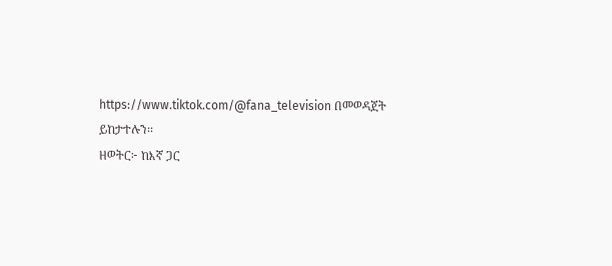https://www.tiktok.com/@fana_television በመወዳጀት ይከታተሉን፡፡
ዘወትር፦ ከእኛ ጋር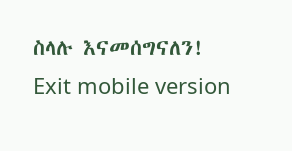ስላሉ እናመሰግናለን!
Exit mobile version